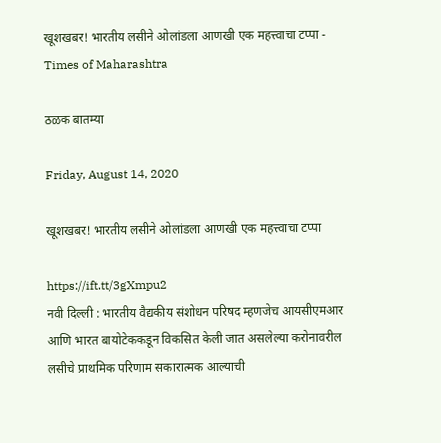खूशखबर! भारतीय लसीने ओलांडला आणखी एक महत्त्वाचा टप्पा - Times of Maharashtra

ठळक बातम्या

Friday, August 14, 2020

खूशखबर! भारतीय लसीने ओलांडला आणखी एक महत्त्वाचा टप्पा

https://ift.tt/3gXmpu2
नवी दिल्ली : भारतीय वैद्यकीय संशोधन परिषद म्हणजेच आयसीएमआर आणि भारत बायोटेककडून विकसित केली जात असलेल्या करोनावरील लसीचे प्राथमिक परिणाम सकारात्मक आल्याची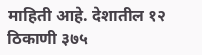माहिती आहे. देशातील १२ ठिकाणी ३७५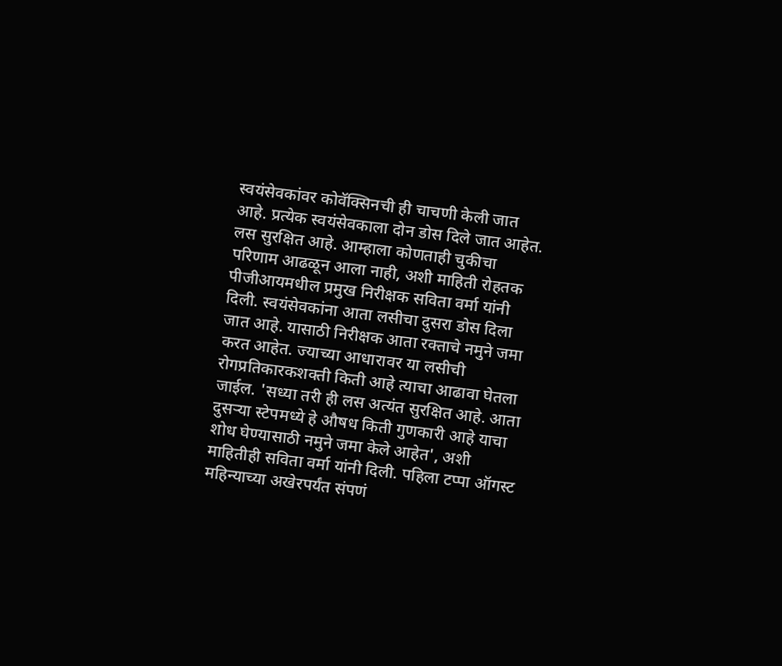स्वयंसेवकांवर कोवॅक्सिनची ही चाचणी केली जात आहे. प्रत्येक स्वयंसेवकाला दोन डोस दिले जात आहेत. लस सुरक्षित आहे. आम्हाला कोणताही चुकीचा परिणाम आढळून आला नाही, अशी माहिती रोहतक पीजीआयमधील प्रमुख निरीक्षक सविता वर्मा यांनी दिली. स्वयंसेवकांना आता लसीचा दुसरा डोस दिला जात आहे. यासाठी निरीक्षक आता रक्ताचे नमुने जमा करत आहेत. ज्याच्या आधारावर या लसीची रोगप्रतिकारकशक्ती किती आहे त्याचा आढावा घेतला जाईल. 'सध्या तरी ही लस अत्यंत सुरक्षित आहे. आता दुसऱ्या स्टेपमध्ये हे औषध किती गुणकारी आहे याचा शोध घेण्यासाठी नमुने जमा केले आहेत', अशी माहितीही सविता वर्मा यांनी दिली. पहिला टप्पा ऑगस्ट महिन्याच्या अखेरपर्यंत संपणं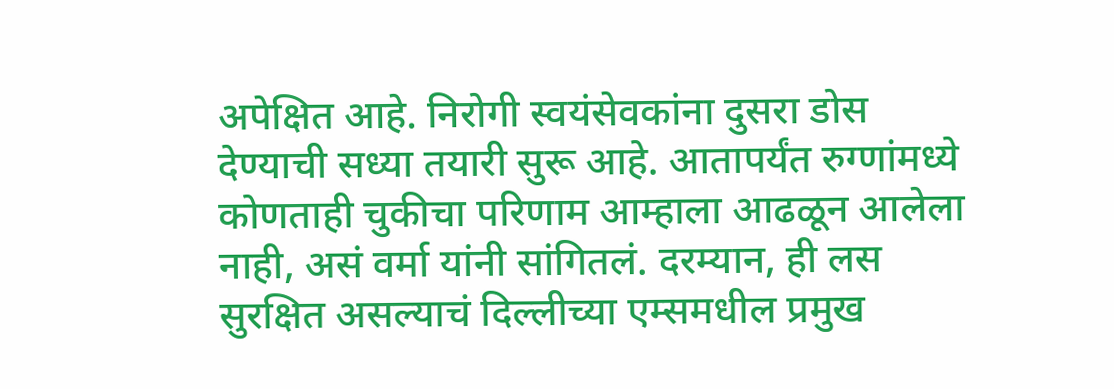अपेक्षित आहे. निरोगी स्वयंसेवकांना दुसरा डोस देण्याची सध्या तयारी सुरू आहे. आतापर्यंत रुग्णांमध्ये कोणताही चुकीचा परिणाम आम्हाला आढळून आलेला नाही, असं वर्मा यांनी सांगितलं. दरम्यान, ही लस सुरक्षित असल्याचं दिल्लीच्या एम्समधील प्रमुख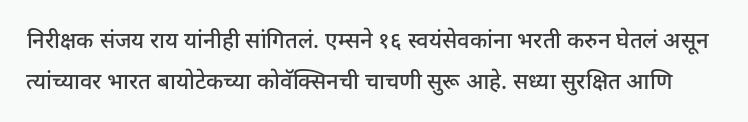निरीक्षक संजय राय यांनीही सांगितलं. एम्सने १६ स्वयंसेवकांना भरती करुन घेतलं असून त्यांच्यावर भारत बायोटेकच्या कोवॅक्सिनची चाचणी सुरू आहे. सध्या सुरक्षित आणि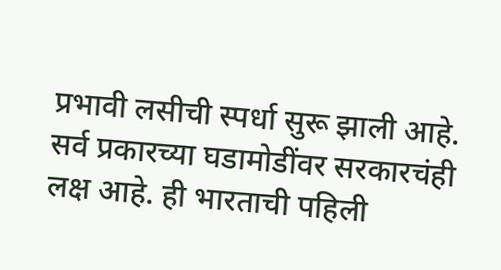प्रभावी लसीची स्पर्धा सुरू झाली आहे. सर्व प्रकारच्या घडामोडींवर सरकारचंही लक्ष आहे. ही भारताची पहिली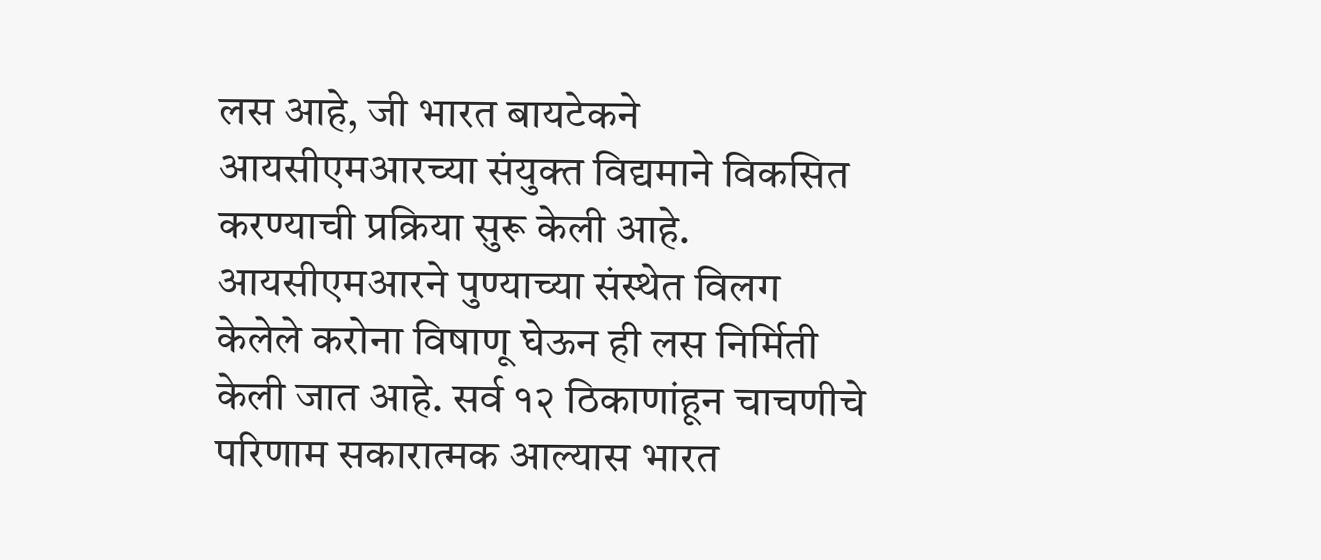लस आहे, जी भारत बायटेकने आयसीएमआरच्या संयुक्त विद्यमाने विकसित करण्याची प्रक्रिया सुरू केली आहे. आयसीएमआरने पुण्याच्या संस्थेत विलग केलेले करोना विषाणू घेऊन ही लस निर्मिती केली जात आहे. सर्व १२ ठिकाणांहून चाचणीचे परिणाम सकारात्मक आल्यास भारत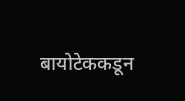बायोटेककडून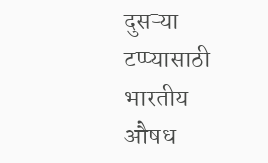दुसऱ्या टप्प्यासाठी भारतीय औषध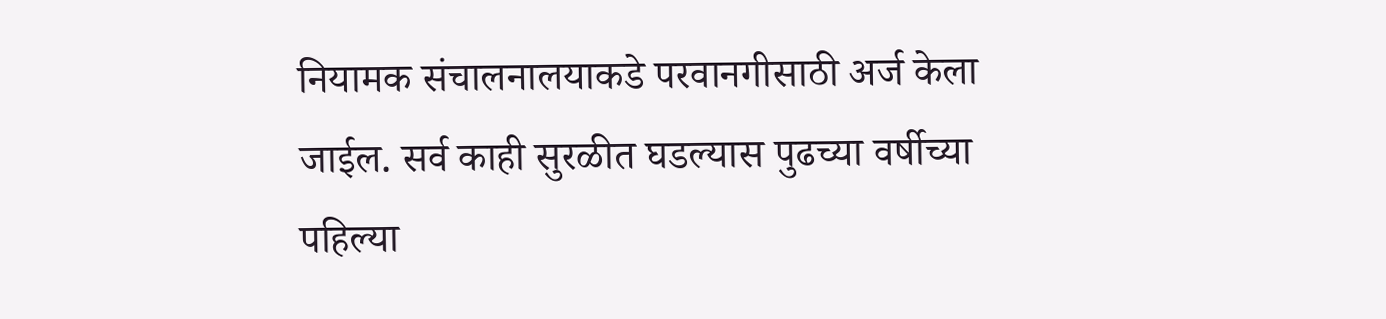नियामक संचालनालयाकडे परवानगीसाठी अर्ज केला जाईल. सर्व काही सुरळीत घडल्यास पुढच्या वर्षीच्या पहिल्या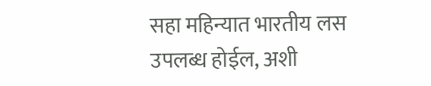सहा महिन्यात भारतीय लस उपलब्ध होईल, अशी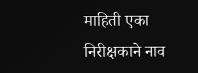माहिती एका निरीक्षकाने नाव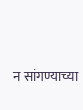न सांगण्याच्या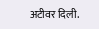अटीवर दिली.